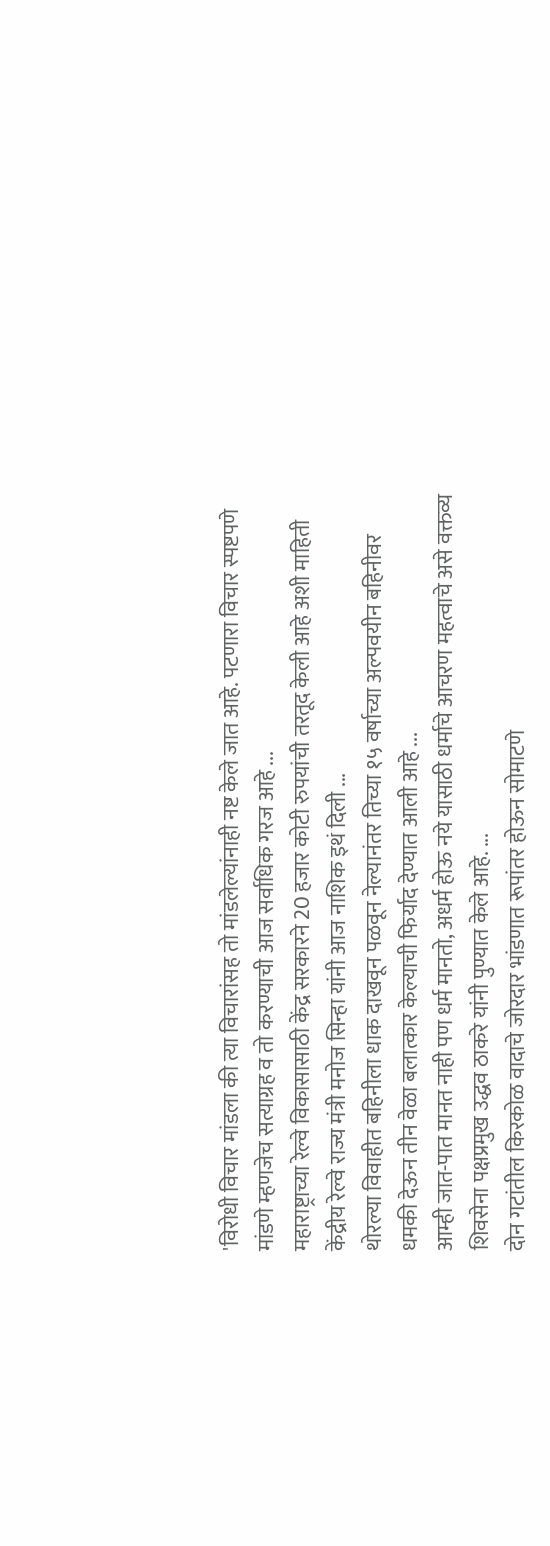'विरोधी विचार मांडला की त्या विचारांसह तो मांडलेल्यांनाही नष्ट केले जात आहे. पटणारा विचार स्पष्टपणे मांडणे म्हणजेच सत्याग्रह व तो करण्याची आज सर्वाधिक गरज आहे ...
महाराष्ट्राच्या रेल्वे विकासासाठी केंद्र सरकारने 20 हजार कोटी रुपयांची तरतूद केली आहे अशी माहिती केंद्रीय रेल्वे राज्य मंत्री मनोज सिन्हा यांनी आज नाशिक इथं दिली ...
थोरल्या विवाहीत बहिनीला धाक दाखवून पळवून नेल्यानंतर तिच्या १५ वर्षाच्या अल्पवयीन बहिनीवर धमकी देऊन तीन वेळा बलात्कार केल्याची फिर्याद देण्यात आली आहे ...
आम्ही जात-पात मानत नाही पण धर्म मानतो, अधर्म होऊ नये यासाठी धर्माचे आचरण महत्वाचे असे वक्तव्य शिवसेना पक्षप्रमुख उद्धव ठाकरे यांनी पुण्यात केले आहे. ...
दोन गटांतील किरकोळ वादाचे जोरदार भांडणात रूपांतर होऊन सोमाटणे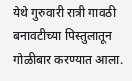येथे गुरुवारी रात्री गावठी बनावटीच्या पिस्तुलातून गोळीबार करण्यात आला.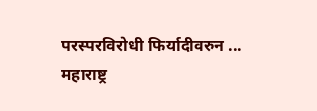परस्परविरोधी फिर्यादीवरुन ...
महाराष्ट्र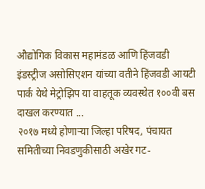औद्योगिक विकास महामंडळ आणि हिंजवडी इंडस्ट्रीज असोसिएशन यांच्या वतीने हिंजवडी आयटी पार्क येथे मेट्रोझिप या वाहतूक व्यवस्थेत १००वी बस दाखल करण्यात ...
२०१७ मध्ये होणाऱ्या जिल्हा परिषद, पंचायत समितीच्या निवडणुकीसाठी अखेर गट-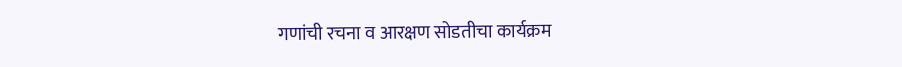गणांची रचना व आरक्षण सोडतीचा कार्यक्रम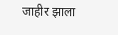जाहीर झाला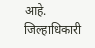आहे. जिल्हाधिकारी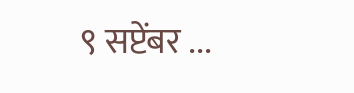९ सप्टेंबर ...